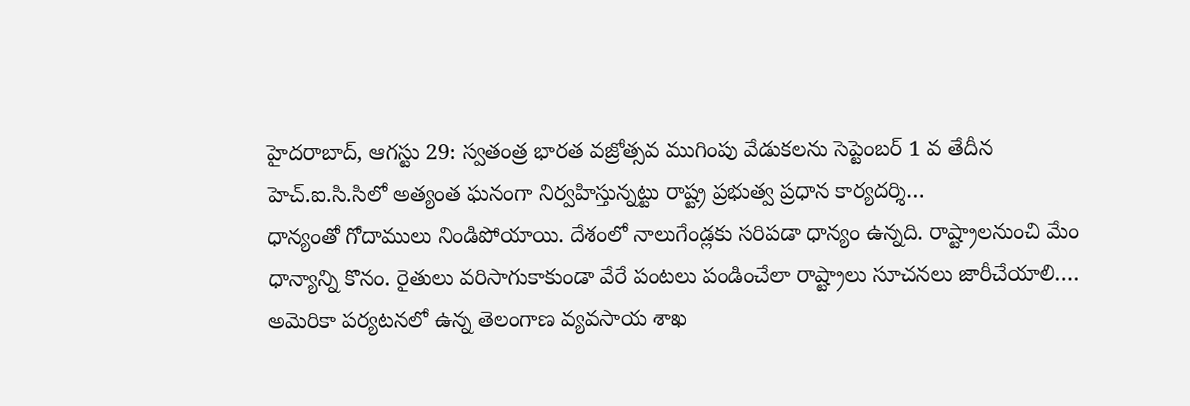హైదరాబాద్, ఆగస్టు 29: స్వతంత్ర భారత వజ్రోత్సవ ముగింపు వేడుకలను సెప్టెంబర్ 1 వ తేదీన హెచ్.ఐ.సి.సిలో అత్యంత ఘనంగా నిర్వహిస్తున్నట్టు రాష్ట్ర ప్రభుత్వ ప్రధాన కార్యదర్శి…
ధాన్యంతో గోదాములు నిండిపోయాయి. దేశంలో నాలుగేండ్లకు సరిపడా ధాన్యం ఉన్నది. రాష్ట్రాలనుంచి మేం ధాన్యాన్ని కొనం. రైతులు వరిసాగుకాకుండా వేరే పంటలు పండించేలా రాష్ట్రాలు సూచనలు జారీచేయాలి.…
అమెరికా పర్యటనలో ఉన్న తెలంగాణ వ్యవసాయ శాఖ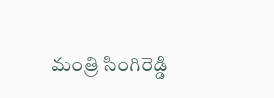మంత్రి సింగిరెడ్డి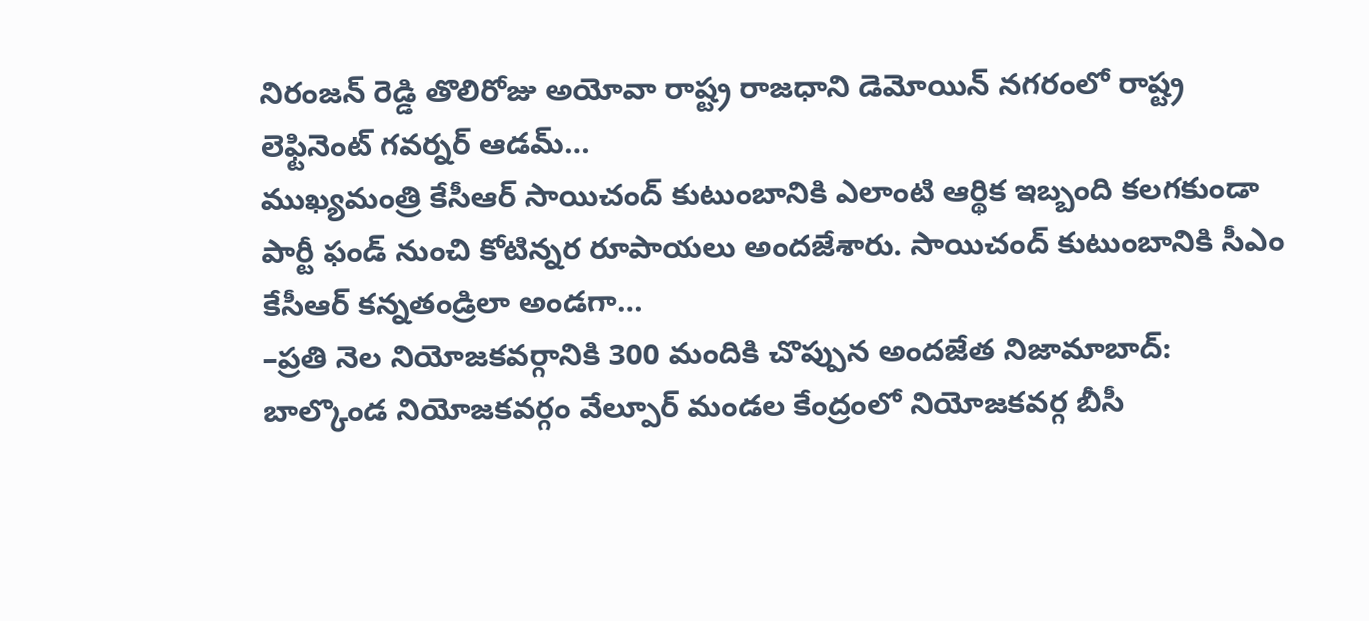నిరంజన్ రెడ్డి తొలిరోజు అయోవా రాష్ట్ర రాజధాని డెమోయిన్ నగరంలో రాష్ట్ర లెఫ్టినెంట్ గవర్నర్ ఆడమ్…
ముఖ్యమంత్రి కేసీఆర్ సాయిచంద్ కుటుంబానికి ఎలాంటి ఆర్థిక ఇబ్బంది కలగకుండా పార్టీ ఫండ్ నుంచి కోటిన్నర రూపాయలు అందజేశారు. సాయిచంద్ కుటుంబానికి సీఎం కేసీఆర్ కన్నతండ్రిలా అండగా…
–ప్రతి నెల నియోజకవర్గానికి 300 మందికి చొప్పున అందజేత నిజామాబాద్: బాల్కొండ నియోజకవర్గం వేల్పూర్ మండల కేంద్రంలో నియోజకవర్గ బీసీ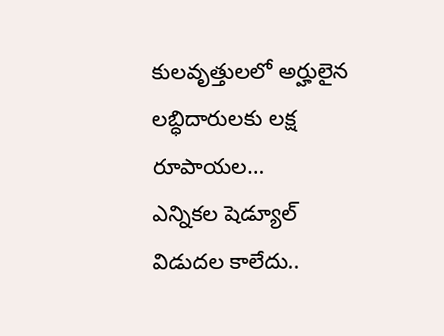కులవృత్తులలో అర్హులైన లబ్ధిదారులకు లక్ష రూపాయల…
ఎన్నికల షెడ్యూల్ విడుదల కాలేదు..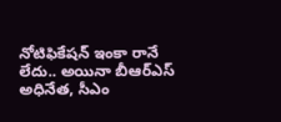నోటిఫికేషన్ ఇంకా రానే లేదు.. అయినా బీఆర్ఎస్ అధినేత, సీఎం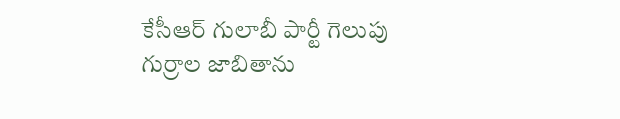కేసీఆర్ గులాబీ పార్టీ గెలుపు గుర్రాల జాబితాను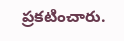ప్రకటించారు.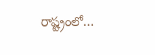రాష్ట్రంలో…